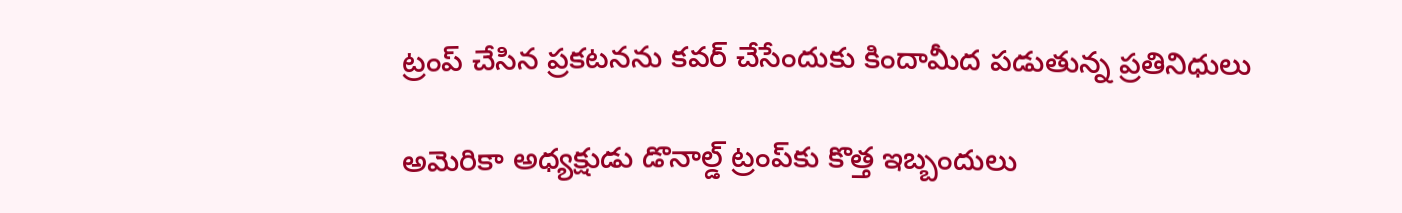ట్రంప్ చేసిన ప్రకటనను కవర్ చేసేందుకు కిందామీద పడుతున్న ప్రతినిధులు

అమెరికా అధ్యక్షుడు డొనాల్డ్ ట్రంప్‌కు కొత్త ఇబ్బందులు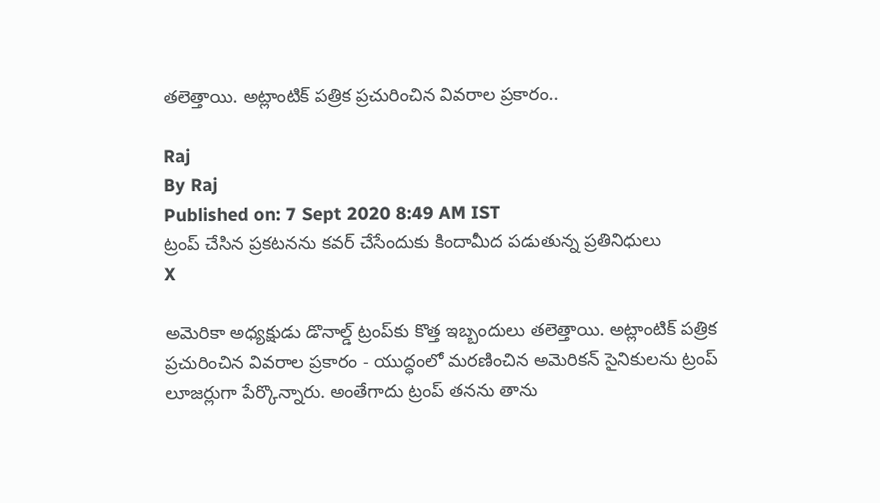తలెత్తాయి. అట్లాంటిక్ పత్రిక ప్రచురించిన వివరాల ప్రకారం..

Raj
By Raj
Published on: 7 Sept 2020 8:49 AM IST
ట్రంప్ చేసిన ప్రకటనను కవర్ చేసేందుకు కిందామీద పడుతున్న ప్రతినిధులు
X

అమెరికా అధ్యక్షుడు డొనాల్డ్ ట్రంప్‌కు కొత్త ఇబ్బందులు తలెత్తాయి. అట్లాంటిక్ పత్రిక ప్రచురించిన వివరాల ప్రకారం - యుద్ధంలో మరణించిన అమెరికన్ సైనికులను ట్రంప్ లూజర్లుగా పేర్కొన్నారు. అంతేగాదు ట్రంప్ తనను తాను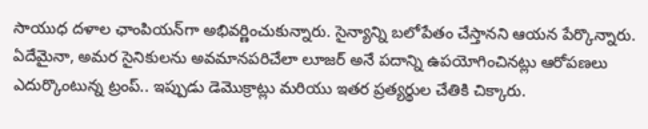సాయుధ దళాల ఛాంపియన్‌గా అభివర్ణించుకున్నారు. సైన్యాన్ని బలోపేతం చేస్తానని ఆయన పేర్కొన్నారు. ఏదేమైనా, అమర సైనికులను అవమానపరిచేలా లూజర్ అనే పదాన్ని ఉపయోగించినట్లు ఆరోపణలు ఎదుర్కొంటున్న ట్రంప్.. ఇప్పుడు డెమొక్రాట్లు మరియు ఇతర ప్రత్యర్థుల చేతికి చిక్కారు.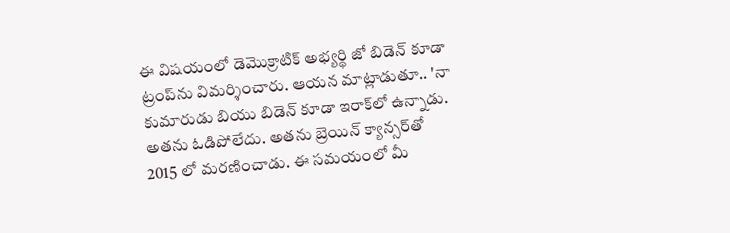ఈ విషయంలో డెమొక్రాటిక్ అభ్యర్థి జో బిడెన్ కూడా ట్రంప్‌ను విమర్శించారు. ఆయన మాట్లాడుతూ.. 'నా కుమారుడు బియు బిడెన్ కూడా ఇరాక్‌లో ఉన్నాడు. అతను ఓడిపోలేదు. అతను బ్రెయిన్ క్యాన్సర్‌తో 2015 లో మరణించాడు. ఈ సమయంలో మీ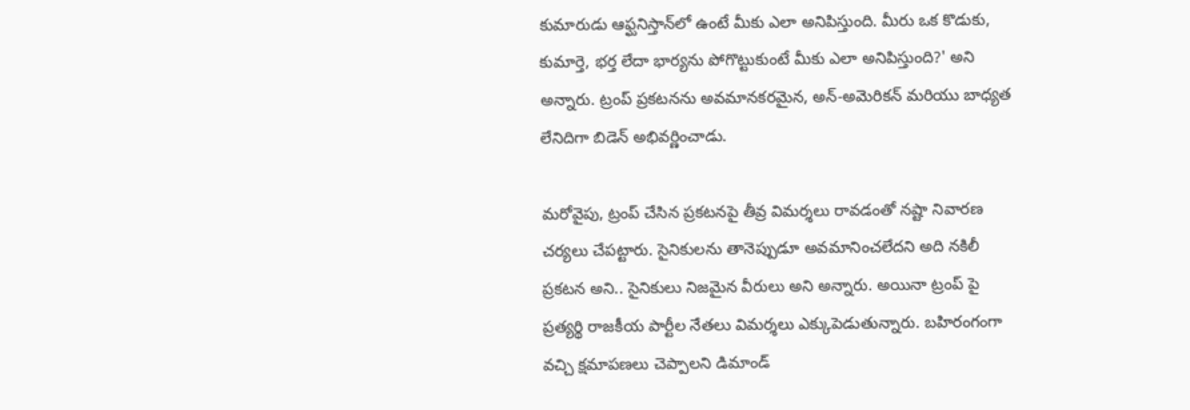కుమారుడు ఆఫ్ఘనిస్తాన్‌లో ఉంటే మీకు ఎలా అనిపిస్తుంది. మీరు ఒక కొడుకు, కుమార్తె, భర్త లేదా భార్యను పోగొట్టుకుంటే మీకు ఎలా అనిపిస్తుంది?' అని అన్నారు. ట్రంప్ ప్రకటనను అవమానకరమైన, అన్-అమెరికన్ మరియు బాధ్యత లేనిదిగా బిడెన్ అభివర్ణించాడు.

మరోవైపు, ట్రంప్ చేసిన ప్రకటనపై తీవ్ర విమర్శలు రావడంతో నష్టా నివారణ చర్యలు చేపట్టారు. సైనికులను తానెప్పుడూ అవమానించలేదని అది నకిలీ ప్రకటన అని.. సైనికులు నిజమైన వీరులు అని అన్నారు. అయినా ట్రంప్ పై ప్రత్యర్థి రాజకీయ పార్టీల నేతలు విమర్శలు ఎక్కుపెడుతున్నారు. బహిరంగంగా వచ్చి క్షమాపణలు చెప్పాలని డిమాండ్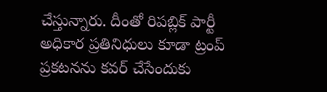చేస్తున్నారు. దీంతో రిపబ్లిక్ పార్టీ అధికార ప్రతినిధులు కూడా ట్రంప్ ప్రకటనను కవర్ చేసేందుకు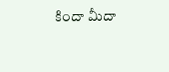కిందా మీదా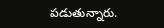పడుతున్నారు.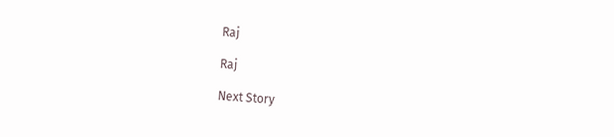Raj

Raj

Next Story